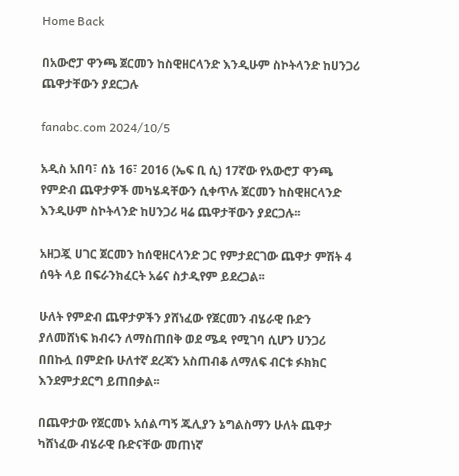Home Back

በአውሮፓ ዋንጫ ጀርመን ከስዊዘርላንድ እንዲሁም ስኮትላንድ ከሀንጋሪ ጨዋታቸውን ያደርጋሉ

fanabc.com 2024/10/5

አዲስ አበባ፣ ሰኔ 16፣ 2016 (ኤፍ ቢ ሲ) 17ኛው የአውሮፓ ዋንጫ የምድብ ጨዋታዎች መካሄዳቸውን ሲቀጥሉ ጀርመን ከስዊዘርላንድ እንዲሁም ስኮትላንድ ከሀንጋሪ ዛሬ ጨዋታቸውን ያደርጋሉ፡፡

አዘጋጇ ሀገር ጀርመን ከሰዊዘርላንድ ጋር የምታደርገው ጨዋታ ምሽት 4 ሰዓት ላይ በፍራንክፈርት አሬና ስታዲየም ይደረጋል፡፡

ሁለት የምድብ ጨዋታዎችን ያሸነፈው የጀርመን ብሄራዊ ቡድን ያለመሸነፍ ክብሩን ለማስጠበቅ ወደ ሜዳ የሚገባ ሲሆን ሀንጋሪ በበኩሏ በምድቡ ሁለተኛ ደረጃን አስጠብቆ ለማለፍ ብርቱ ፉክክር እንደምታደርግ ይጠበቃል፡፡

በጨዋታው የጀርመኑ አሰልጣኝ ጁሊያን ኔግልስማን ሁለት ጨዋታ ካሸነፈው ብሄራዊ ቡድናቸው መጠነኛ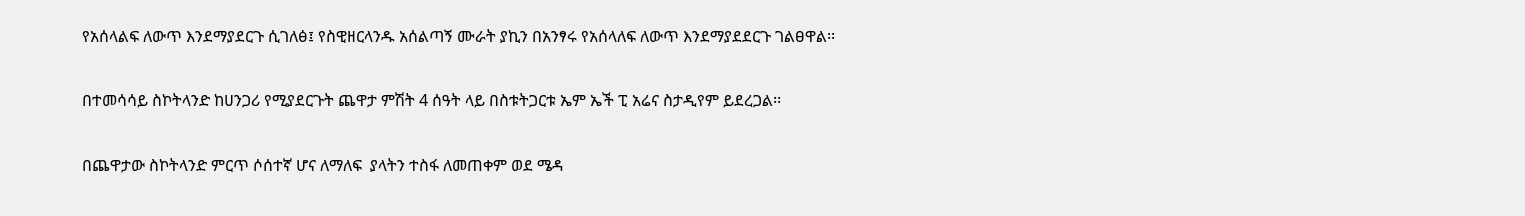የአሰላልፍ ለውጥ እንደማያደርጉ ሲገለፅ፤ የስዊዘርላንዱ አሰልጣኝ ሙራት ያኪን በአንፃሩ የአሰላለፍ ለውጥ እንደማያደደርጉ ገልፀዋል፡፡

በተመሳሳይ ስኮትላንድ ከሀንጋሪ የሚያደርጉት ጨዋታ ምሽት 4 ሰዓት ላይ በስቱትጋርቱ ኤም ኤች ፒ አሬና ስታዲየም ይደረጋል፡፡

በጨዋታው ስኮትላንድ ምርጥ ሶሰተኛ ሆና ለማለፍ  ያላትን ተስፋ ለመጠቀም ወደ ሜዳ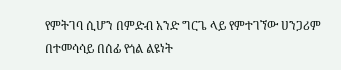የምትገባ ሲሆን በምድብ አንድ ግርጌ ላይ የምተገኘው ሀንጋሪም በተመሳሳይ በሰፊ የጎል ልዩነት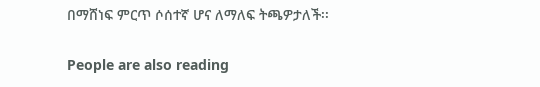በማሸነፍ ምርጥ ሶሰተኛ ሆና ለማለፍ ትጫዎታለች፡፡

People are also reading